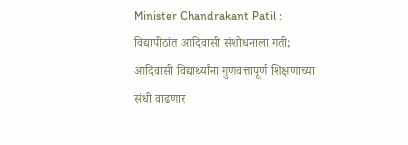Minister Chandrakant Patil : विद्यापीठांत आदिवासी संशोधनाला गती; आदिवासी विद्यार्थ्यांना गुणवत्तापूर्ण शिक्षणाच्या संधी वाढणार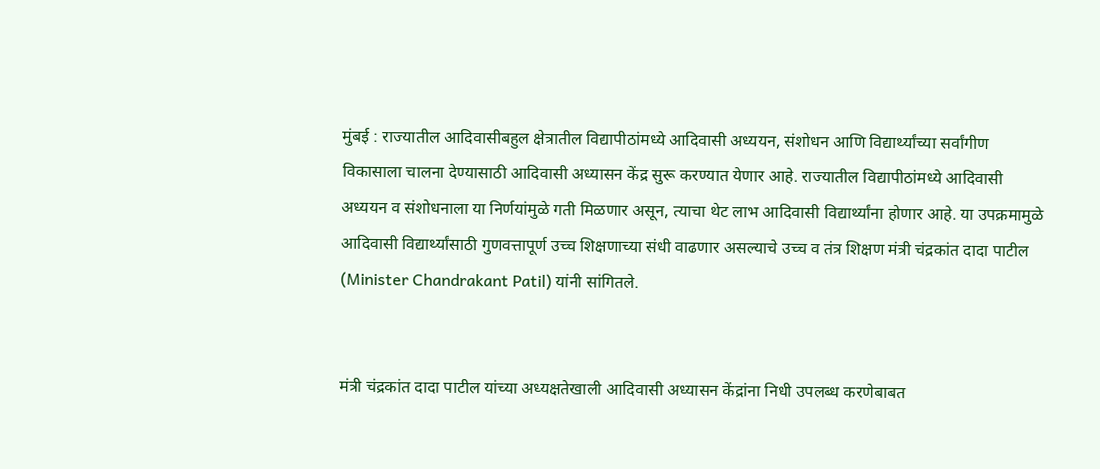मुंबई : राज्यातील आदिवासीबहुल क्षेत्रातील विद्यापीठांमध्ये आदिवासी अध्ययन, संशोधन आणि विद्यार्थ्यांच्या सर्वांगीण विकासाला चालना देण्यासाठी आदिवासी अध्यासन केंद्र सुरू करण्यात येणार आहे. राज्यातील विद्यापीठांमध्ये आदिवासी अध्ययन व संशोधनाला या निर्णयांमुळे गती मिळणार असून, त्याचा थेट लाभ आदिवासी विद्यार्थ्यांना होणार आहे. या उपक्रमामुळे आदिवासी विद्यार्थ्यांसाठी गुणवत्तापूर्ण उच्च शिक्षणाच्या संधी वाढणार असल्याचे उच्च व तंत्र शिक्षण मंत्री चंद्रकांत दादा पाटील (Minister Chandrakant Patil) यांनी सांगितले.


मंत्री चंद्रकांत दादा पाटील यांच्या अध्यक्षतेखाली आदिवासी अध्यासन केंद्रांना निधी उपलब्ध करणेबाबत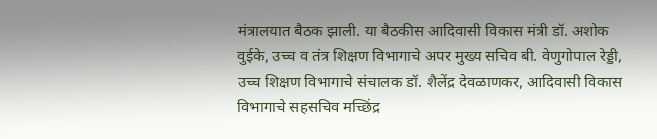मंत्रालयात बैठक झाली. या बैठकीस आदिवासी विकास मंत्री डॉ. अशोक वुईके, उच्च व तंत्र शिक्षण विभागाचे अपर मुख्य सचिव बी. वेणुगोपाल रेड्डी, उच्च शिक्षण विभागाचे संचालक डॉ. शैलेंद्र देवळाणकर, आदिवासी विकास विभागाचे सहसचिव मच्छिंद्र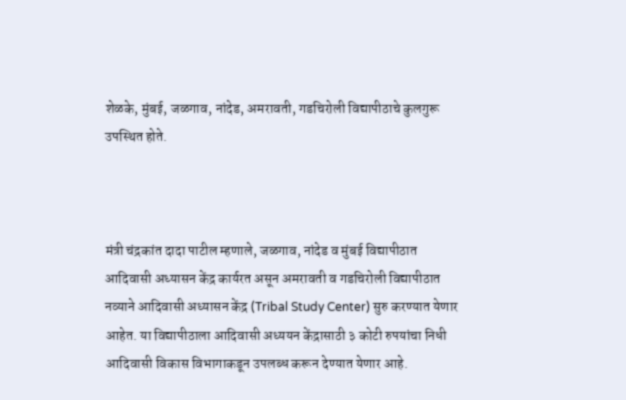शेळके, मुंबई, जळगाव, नांदेड, अमरावती, गडचिरोली विद्यापीठाचे कुलगुरू उपस्थित होते.



मंत्री चंद्रकांत दादा पाटील म्हणाले, जळगाव, नांदेड व मुंबई विद्यापीठात आदिवासी अध्यासन केंद्र कार्यरत असून अमरावती व गडचिरोली विद्यापीठात नव्याने आदिवासी अध्यासन केंद्र (Tribal Study Center) सुरु करण्यात येणार आहेत. या विद्यापीठाला आदिवासी अध्ययन केंद्रासाठी ३ कोटी रुपयांचा निधी आदिवासी विकास विभागाकडून उपलब्ध करून देण्यात येणार आहे.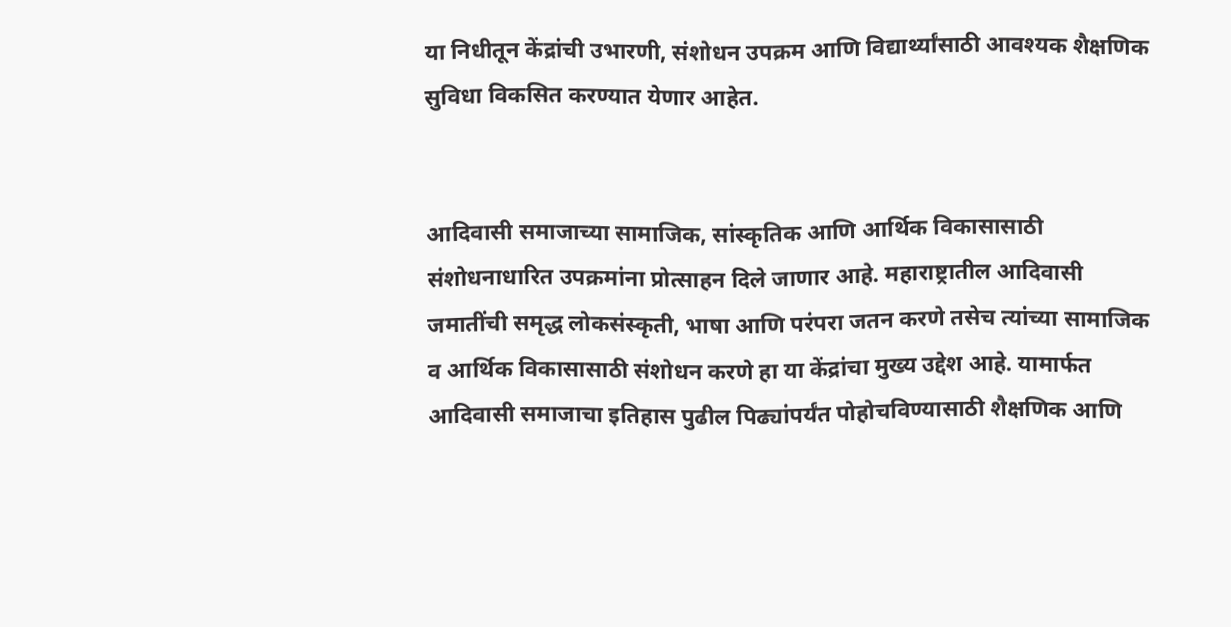या निधीतून केंद्रांची उभारणी, संशोधन उपक्रम आणि विद्यार्थ्यांसाठी आवश्यक शैक्षणिक सुविधा विकसित करण्यात येणार आहेत.


आदिवासी समाजाच्या सामाजिक, सांस्कृतिक आणि आर्थिक विकासासाठी संशोधनाधारित उपक्रमांना प्रोत्साहन दिले जाणार आहे. महाराष्ट्रातील आदिवासी जमातींची समृद्ध लोकसंस्कृती, भाषा आणि परंपरा जतन करणे तसेच त्यांच्या सामाजिक व आर्थिक विकासासाठी संशोधन करणे हा या केंद्रांचा मुख्य उद्देश आहे. यामार्फत आदिवासी समाजाचा इतिहास पुढील पिढ्यांपर्यंत पोहोचविण्यासाठी शैक्षणिक आणि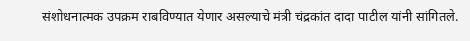संशोधनात्मक उपक्रम राबविण्यात येणार असल्याचे मंत्री चंद्रकांत दादा पाटील यांनी सांगितले.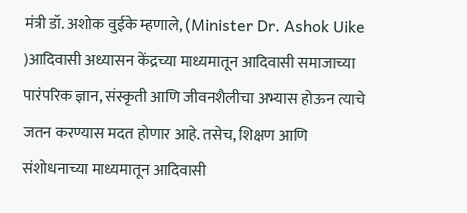मंत्री डॉ. अशोक वुईके म्हणाले, (Minister Dr. Ashok Uike )आदिवासी अध्यासन केंद्रच्या माध्यमातून आदिवासी समाजाच्या पारंपरिक ज्ञान, संस्कृती आणि जीवनशैलीचा अभ्यास होऊन त्याचे जतन करण्यास मदत होणार आहे. तसेच, शिक्षण आणि संशोधनाच्या माध्यमातून आदिवासी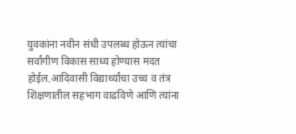युवकांना नवीन संधी उपलब्ध होऊन त्यांचा सर्वांगीण विकास साध्य होण्यास मदत होईल.आदिवासी विद्यार्थ्यांचा उच्च व तंत्र शिक्षणातील सहभाग वाढविणे आणि त्यांना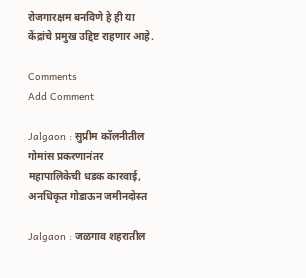रोजगारक्षम बनविणे हे ही या केंद्रांचे प्रमुख उद्दिष्ट राहणार आहे.

Comments
Add Comment

Jalgaon : सुप्रीम कॉलनीतील गोमांस प्रकरणानंतर महापालिकेची धडक कारवाई, अनधिकृत गोडाऊन जमीनदोस्त

Jalgaon : जळगाव शहरातील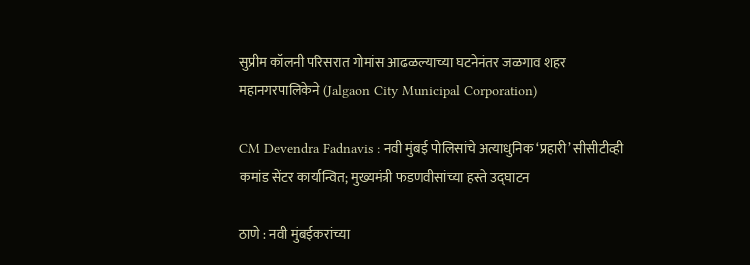सुप्रीम कॉलनी परिसरात गोमांस आढळल्याच्या घटनेनंतर जळगाव शहर महानगरपालिकेने (Jalgaon City Municipal Corporation)

CM Devendra Fadnavis : नवी मुंबई पोलिसांचे अत्याधुनिक ‘प्रहारी’ सीसीटीव्ही कमांड सेंटर कार्यान्वित; मुख्यमंत्री फडणवीसांच्या हस्ते उद्घाटन

ठाणे : नवी मुंबईकरांच्या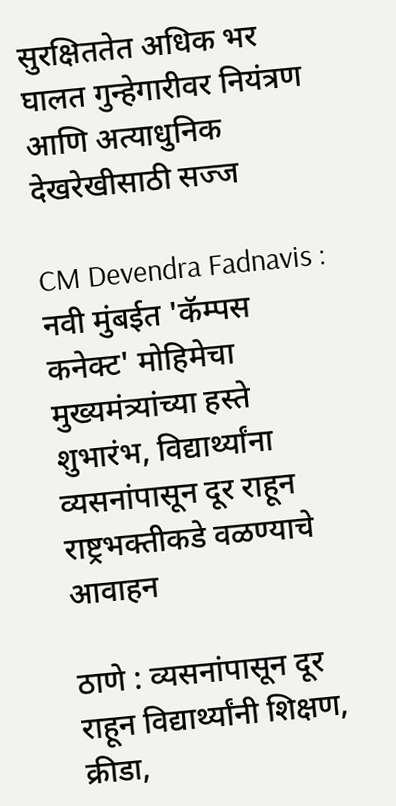सुरक्षिततेत अधिक भर घालत गुन्हेगारीवर नियंत्रण आणि अत्याधुनिक देखरेखीसाठी सज्ज

CM Devendra Fadnavis : नवी मुंबईत 'कॅम्पस कनेक्ट' मोहिमेचा मुख्यमंत्र्यांच्या हस्ते शुभारंभ, विद्यार्थ्यांना व्यसनांपासून दूर राहून राष्ट्रभक्तीकडे वळण्याचे आवाहन

ठाणे : व्यसनांपासून दूर राहून विद्यार्थ्यांनी शिक्षण, क्रीडा,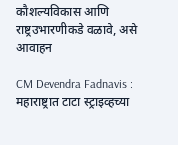कौशल्यविकास आणि राष्ट्रउभारणीकडे वळावे, असे आवाहन

CM Devendra Fadnavis : महाराष्ट्रात टाटा स्ट्राइव्हच्या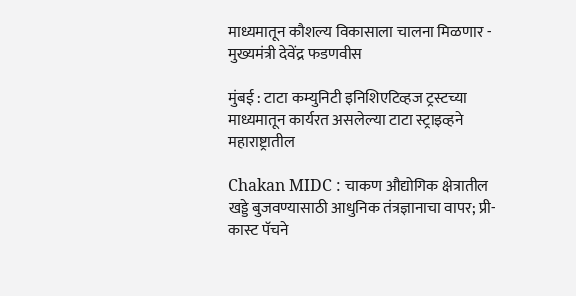माध्यमातून कौशल्य विकासाला चालना मिळणार - मुख्यमंत्री देवेंद्र फडणवीस

मुंबई : टाटा कम्युनिटी इनिशिएटिव्हज ट्रस्टच्या माध्यमातून कार्यरत असलेल्या टाटा स्ट्राइव्हने महाराष्ट्रातील

Chakan MIDC : चाकण औद्योगिक क्षेत्रातील खड्डे बुजवण्यासाठी आधुनिक तंत्रज्ञानाचा वापर; प्री-कास्ट पॅचने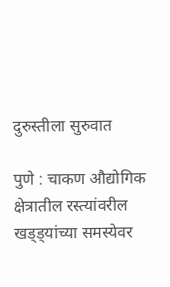दुरुस्तीला सुरुवात

पुणे : चाकण औद्योगिक क्षेत्रातील रस्त्यांवरील खड्ड्यांच्या समस्येवर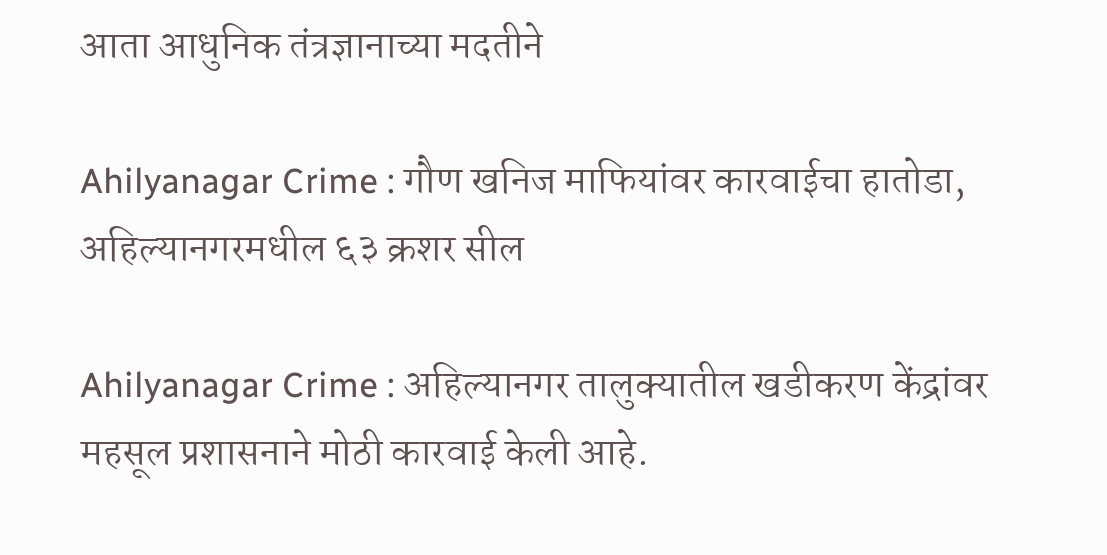आता आधुनिक तंत्रज्ञानाच्या मदतीने

Ahilyanagar Crime : गौण खनिज माफियांवर कारवाईचा हातोडा, अहिल्यानगरमधील ६३ क्रशर सील

Ahilyanagar Crime : अहिल्यानगर तालुक्यातील खडीकरण केंद्रांवर महसूल प्रशासनाने मोठी कारवाई केली आहे.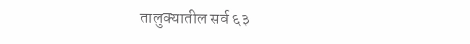तालुक्यातील सर्व ६३